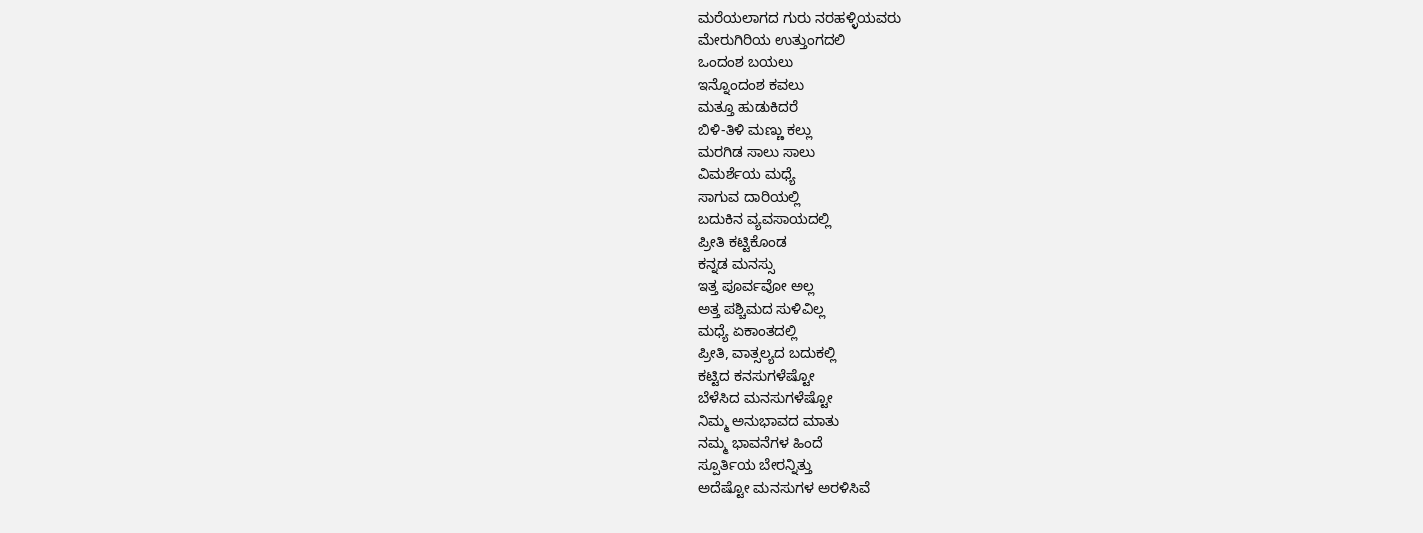ಮರೆಯಲಾಗದ ಗುರು ನರಹಳ್ಳಿಯವರು
ಮೇರುಗಿರಿಯ ಉತ್ತುಂಗದಲಿ
ಒಂದಂಶ ಬಯಲು
ಇನ್ನೊಂದಂಶ ಕವಲು
ಮತ್ತೂ ಹುಡುಕಿದರೆ
ಬಿಳಿ-ತಿಳಿ ಮಣ್ಣು ಕಲ್ಲು
ಮರಗಿಡ ಸಾಲು ಸಾಲು
ವಿಮರ್ಶೆಯ ಮಧ್ಯೆ
ಸಾಗುವ ದಾರಿಯಲ್ಲಿ
ಬದುಕಿನ ವ್ಯವಸಾಯದಲ್ಲಿ
ಪ್ರೀತಿ ಕಟ್ಟಿಕೊಂಡ
ಕನ್ನಡ ಮನಸ್ಸು
ಇತ್ತ ಪೂರ್ವವೋ ಅಲ್ಲ
ಅತ್ತ ಪಶ್ಚಿಮದ ಸುಳಿವಿಲ್ಲ
ಮಧ್ಯೆ ಏಕಾಂತದಲ್ಲಿ
ಪ್ರೀತಿ, ವಾತ್ಸಲ್ಯದ ಬದುಕಲ್ಲಿ
ಕಟ್ಟಿದ ಕನಸುಗಳೆಷ್ಟೋ
ಬೆಳೆಸಿದ ಮನಸುಗಳೆಷ್ಟೋ
ನಿಮ್ಮ ಅನುಭಾವದ ಮಾತು
ನಮ್ಮ ಭಾವನೆಗಳ ಹಿಂದೆ
ಸ್ಪೂರ್ತಿಯ ಬೇರನ್ನಿತ್ತು
ಅದೆಷ್ಟೋ ಮನಸುಗಳ ಅರಳಿಸಿವೆ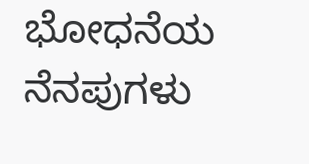ಭೋಧನೆಯ ನೆನಪುಗಳು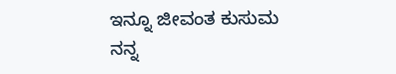ಇನ್ನೂ ಜೀವಂತ ಕುಸುಮ
ನನ್ನ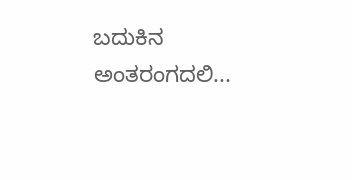ಬದುಕಿನ ಅಂತರಂಗದಲಿ...